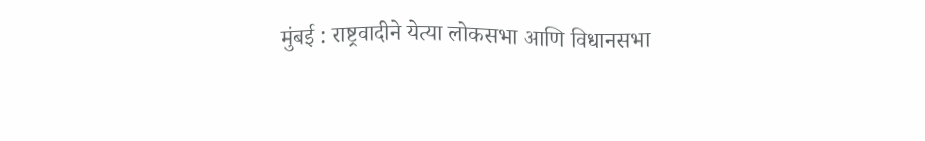मुंबई : राष्ट्रवादीने येत्या लोकसभा आणि विधानसभा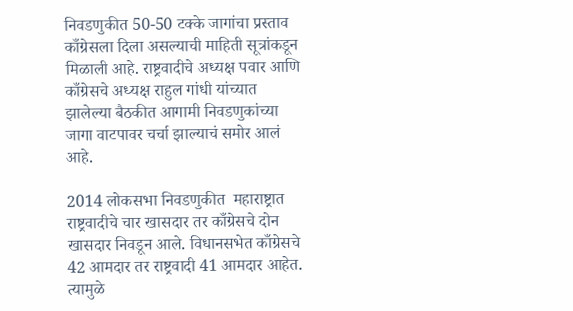निवडणुकीत 50-50 टक्के जागांचा प्रस्ताव काँग्रेसला दिला असल्याची माहिती सूत्रांकडून मिळाली आहे. राष्ट्रवादीचे अध्यक्ष पवार आणि काँग्रेसचे अध्यक्ष राहुल गांधी यांच्यात झालेल्या बैठकीत आगामी निवडणुकांच्या जागा वाटपावर चर्चा झाल्याचं समोर आलं आहे.

2014 लोकसभा निवडणुकीत  महाराष्ट्रात राष्ट्रवादीचे चार खासदार तर काँग्रेसचे दोन खासदार निवडून आले. विधानसभेत काँग्रेसचे 42 आमदार तर राष्ट्रवादी 41 आमदार आहेत. त्यामुळे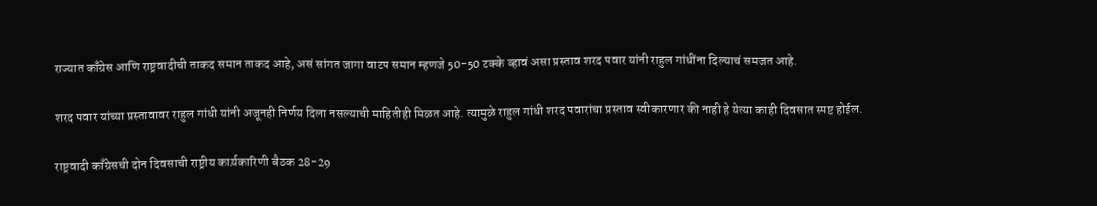राज्यात काँग्रेस आणि राष्ट्रवादीची ताकद समान ताकद आहे, असं सांगत जागा वाटप समान म्हणजे 50-50 टक्के व्हावं असा प्रस्ताव शरद पवार यांनी राहुल गांधींना दिल्याचं समजत आहे.

शरद पवार यांच्या प्रस्तावावर राहुल गांधी यांनी अजूनही निर्णय दिला नसल्याची माहितीही मिळत आहे. त्यामुळे राहुल गांधी शरद पवारांचा प्रस्ताव स्वीकारणार की नाही हे येत्या काही दिवसात स्पष्ट होईल.

राष्ट्रवादी काँग्रेसची दोन दिवसाची राष्ट्रीय कार्य़कारिणी बैठक 28-29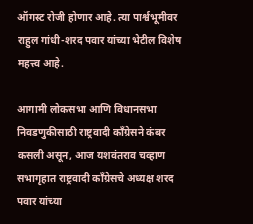ऑगस्ट रोजी होणार आहे. त्या पार्श्वभूमीवर राहुल गांधी-शरद पवार यांच्या भेटील विशेष महत्त्व आहे.

आगामी लोकसभा आणि विधानसभा निवडणुकीसाठी राष्ट्रवादी काँग्रेसने कंबर कसली असून, आज यशवंतराव चव्हाण सभागृहात राष्ट्रवादी काँग्रेसचे अध्यक्ष शरद पवार यांच्या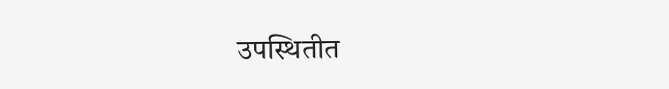उपस्थितीत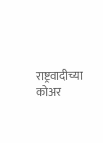राष्ट्रवादीच्या कोअर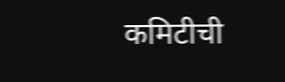कमिटीची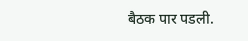बैठक पार पडली.